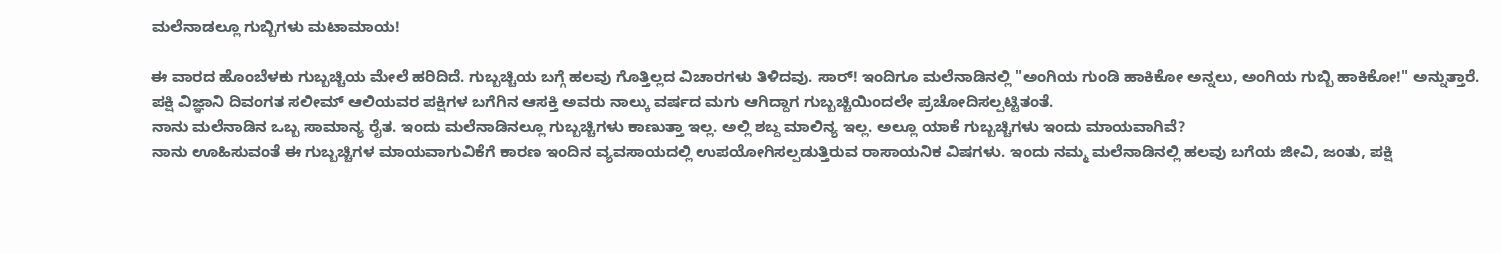ಮಲೆನಾಡಲ್ಲೂ ಗುಬ್ಬಿಗಳು ಮಟಾಮಾಯ!

ಈ ವಾರದ ಹೊಂಬೆಳಕು ಗುಬ್ಬಚ್ಚಿಯ ಮೇಲೆ ಹರಿದಿದೆ. ಗುಬ್ಬಚ್ಚಿಯ ಬಗ್ಗೆ ಹಲವು ಗೊತ್ತಿಲ್ಲದ ವಿಚಾರಗಳು ತಿಳಿದವು. ಸಾರ್! ಇಂದಿಗೂ ಮಲೆನಾಡಿನಲ್ಲಿ "ಅಂಗಿಯ ಗುಂಡಿ ಹಾಕಿಕೋ ಅನ್ನಲು, ಅಂಗಿಯ ಗುಬ್ಬಿ ಹಾಕಿಕೋ!" ಅನ್ನುತ್ತಾರೆ.
ಪಕ್ಷಿ ವಿಜ್ಞಾನಿ ದಿವಂಗತ ಸಲೀಮ್ ಆಲಿಯವರ ಪಕ್ಷಿಗಳ ಬಗೆಗಿನ ಆಸಕ್ತಿ ಅವರು ನಾಲ್ಕು ವರ್ಷದ ಮಗು ಆಗಿದ್ದಾಗ ಗುಬ್ಬಚ್ಚಿಯಿಂದಲೇ ಪ್ರಚೋದಿಸಲ್ಪಟ್ಟಿತಂತೆ.
ನಾನು ಮಲೆನಾಡಿನ ಒಬ್ಬ ಸಾಮಾನ್ಯ ರೈತ. ಇಂದು ಮಲೆನಾಡಿನಲ್ಲೂ ಗುಬ್ಬಚ್ಚಿಗಳು ಕಾಣುತ್ತಾ ಇಲ್ಲ. ಅಲ್ಲಿ ಶಬ್ದ ಮಾಲಿನ್ಯ ಇಲ್ಲ. ಅಲ್ಲೂ ಯಾಕೆ ಗುಬ್ಬಚ್ಚಿಗಳು ಇಂದು ಮಾಯವಾಗಿವೆ?
ನಾನು ಊಹಿಸುವಂತೆ ಈ ಗುಬ್ಬಚ್ಚಿಗಳ ಮಾಯವಾಗುವಿಕೆಗೆ ಕಾರಣ ಇಂದಿನ ವ್ಯವಸಾಯದಲ್ಲಿ ಉಪಯೋಗಿಸಲ್ಪಡುತ್ತಿರುವ ರಾಸಾಯನಿಕ ವಿಷಗಳು. ಇಂದು ನಮ್ಮ ಮಲೆನಾಡಿನಲ್ಲಿ ಹಲವು ಬಗೆಯ ಜೀವಿ, ಜಂತು, ಪಕ್ಷಿ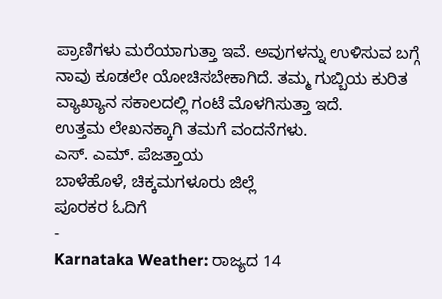ಪ್ರಾಣಿಗಳು ಮರೆಯಾಗುತ್ತಾ ಇವೆ. ಅವುಗಳನ್ನು ಉಳಿಸುವ ಬಗ್ಗೆ ನಾವು ಕೂಡಲೇ ಯೋಚಿಸಬೇಕಾಗಿದೆ. ತಮ್ಮ ಗುಬ್ಬಿಯ ಕುರಿತ ವ್ಯಾಖ್ಯಾನ ಸಕಾಲದಲ್ಲಿ ಗಂಟೆ ಮೊಳಗಿಸುತ್ತಾ ಇದೆ.
ಉತ್ತಮ ಲೇಖನಕ್ಕಾಗಿ ತಮಗೆ ವಂದನೆಗಳು.
ಎಸ್. ಎಮ್. ಪೆಜತ್ತಾಯ
ಬಾಳೆಹೊಳೆ, ಚಿಕ್ಕಮಗಳೂರು ಜಿಲ್ಲೆ
ಪೂರಕರ ಓದಿಗೆ
-
Karnataka Weather: ರಾಜ್ಯದ 14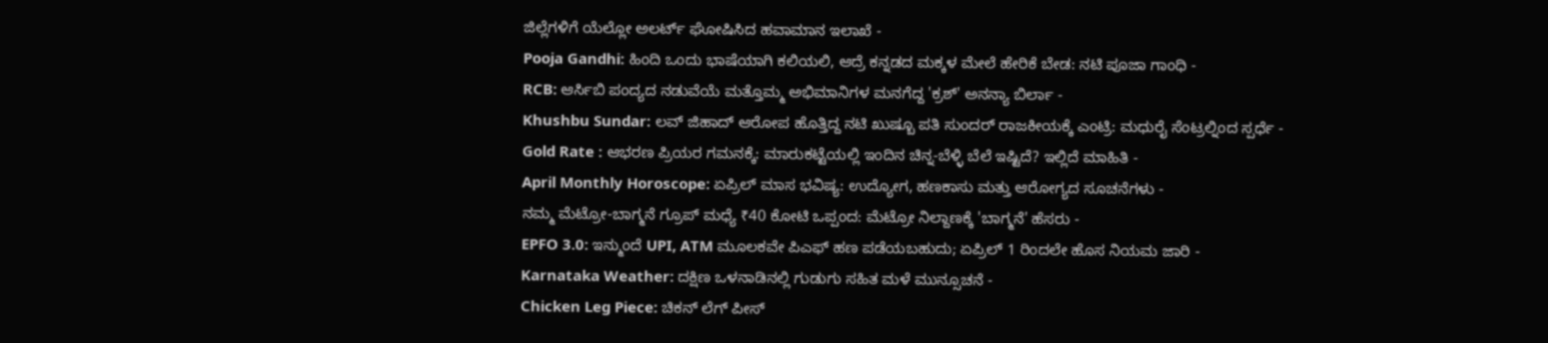ಜಿಲ್ಲೆಗಳಿಗೆ ಯೆಲ್ಲೋ ಅಲರ್ಟ್ ಘೋಷಿಸಿದ ಹವಾಮಾನ ಇಲಾಖೆ -
Pooja Gandhi: ಹಿಂದಿ ಒಂದು ಭಾಷೆಯಾಗಿ ಕಲಿಯಲಿ, ಆದ್ರೆ ಕನ್ನಡದ ಮಕ್ಕಳ ಮೇಲೆ ಹೇರಿಕೆ ಬೇಡ: ನಟಿ ಪೂಜಾ ಗಾಂಧಿ -
RCB: ಆರ್ಸಿಬಿ ಪಂದ್ಯದ ನಡುವೆಯೆ ಮತ್ತೊಮ್ಮ ಅಭಿಮಾನಿಗಳ ಮನಗೆದ್ದ 'ಕ್ರಶ್' ಅನನ್ಯಾ ಬಿರ್ಲಾ -
Khushbu Sundar: ಲವ್ ಜಿಹಾದ್ ಆರೋಪ ಹೊತ್ತಿದ್ದ ನಟಿ ಖುಷ್ಬೂ ಪತಿ ಸುಂದರ್ ರಾಜಕೀಯಕ್ಕೆ ಎಂಟ್ರಿ: ಮಧುರೈ ಸೆಂಟ್ರಲ್ನಿಂದ ಸ್ಪರ್ಧೆ -
Gold Rate : ಆಭರಣ ಪ್ರಿಯರ ಗಮನಕ್ಕೆ: ಮಾರುಕಟ್ಟೆಯಲ್ಲಿ ಇಂದಿನ ಚಿನ್ನ-ಬೆಳ್ಳಿ ಬೆಲೆ ಇಷ್ಟಿದೆ? ಇಲ್ಲಿದೆ ಮಾಹಿತಿ -
April Monthly Horoscope: ಏಪ್ರಿಲ್ ಮಾಸ ಭವಿಷ್ಯ: ಉದ್ಯೋಗ, ಹಣಕಾಸು ಮತ್ತು ಆರೋಗ್ಯದ ಸೂಚನೆಗಳು -
ನಮ್ಮ ಮೆಟ್ರೋ-ಬಾಗ್ಮನೆ ಗ್ರೂಪ್ ಮಧ್ಯೆ ₹40 ಕೋಟಿ ಒಪ್ಪಂದ: ಮೆಟ್ರೋ ನಿಲ್ದಾಣಕ್ಕೆ 'ಬಾಗ್ಮನೆ' ಹೆಸರು -
EPFO 3.0: ಇನ್ಮುಂದೆ UPI, ATM ಮೂಲಕವೇ ಪಿಎಫ್ ಹಣ ಪಡೆಯಬಹುದು; ಏಪ್ರಿಲ್ 1 ರಿಂದಲೇ ಹೊಸ ನಿಯಮ ಜಾರಿ -
Karnataka Weather: ದಕ್ಷಿಣ ಒಳನಾಡಿನಲ್ಲಿ ಗುಡುಗು ಸಹಿತ ಮಳೆ ಮುನ್ಸೂಚನೆ -
Chicken Leg Piece: ಚಿಕನ್ ಲೆಗ್ ಪೀಸ್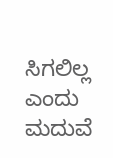ಸಿಗಲಿಲ್ಲ ಎಂದು ಮದುವೆ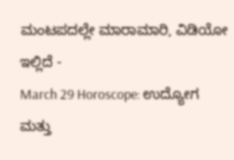ಮಂಟಪದಲ್ಲೇ ಮಾರಾಮಾರಿ, ವಿಡಿಯೋ ಇಲ್ಲಿದೆ -
March 29 Horoscope: ಉದ್ಯೋಗ ಮತ್ತು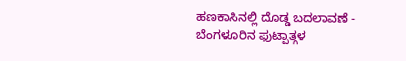ಹಣಕಾಸಿನಲ್ಲಿ ದೊಡ್ಡ ಬದಲಾವಣೆ -
ಬೆಂಗಳೂರಿನ ಫುಟ್ಪಾತ್ಗಳ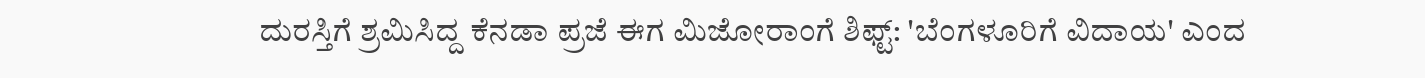ದುರಸ್ತಿಗೆ ಶ್ರಮಿಸಿದ್ದ ಕೆನಡಾ ಪ್ರಜೆ ಈಗ ಮಿಜೋರಾಂಗೆ ಶಿಫ್ಟ್: 'ಬೆಂಗಳೂರಿಗೆ ವಿದಾಯ' ಎಂದ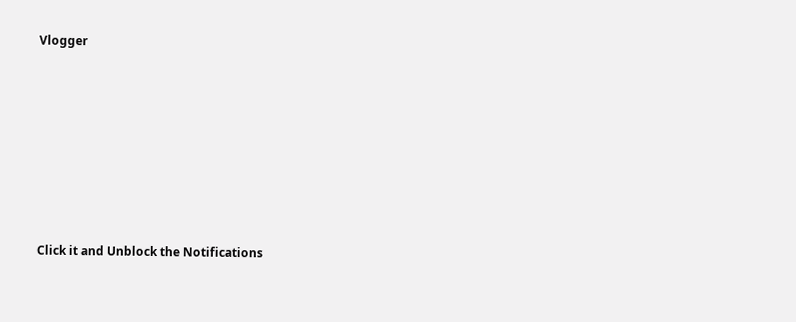Vlogger












Click it and Unblock the Notifications